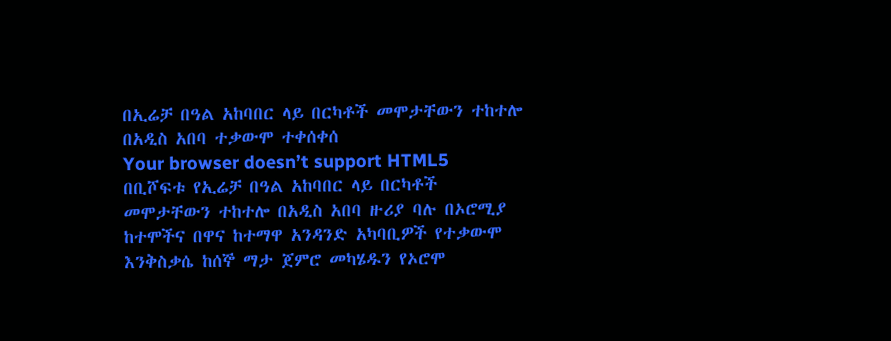በኢሬቻ በዓል አከባበር ላይ በርካቶች መሞታቸውን ተከተሎ በአዲስ አበባ ተቃውሞ ተቀሰቀሰ
Your browser doesn’t support HTML5
በቢሾፍቱ የኢሬቻ በዓል አከባበር ላይ በርካቶች መሞታቸውን ተከተሎ በአዲስ አበባ ዙሪያ ባሉ በኦሮሚያ ከተሞችና በዋና ከተማዋ አንዳንድ አካባቢዎች የተቃውሞ እንቅስቃሴ ከሰኞ ማታ ጀምሮ መካሄዱን የኦሮሞ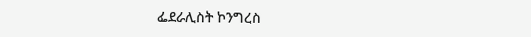ፌደራሊስት ኮንግረስ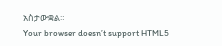አስታውቋል።
Your browser doesn’t support HTML5